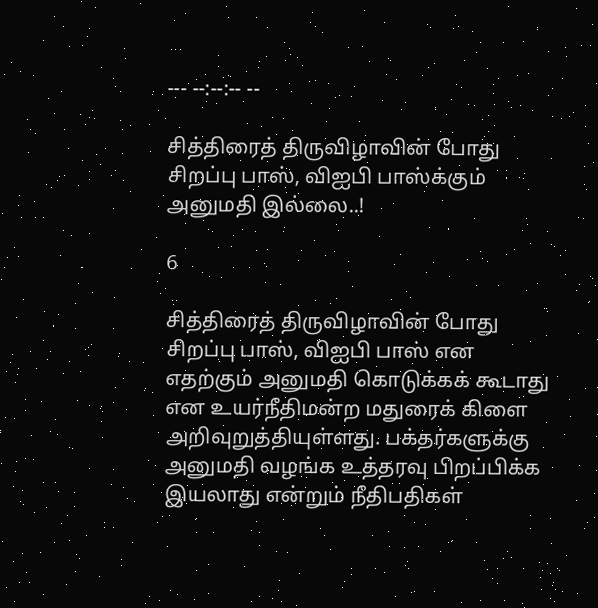--- --:--:-- --

சித்திரைத் திருவிழாவின் போது சிறப்பு பாஸ், விஐபி பாஸ்க்கும் அனுமதி இல்லை..!

6

சித்திரைத் திருவிழாவின் போது சிறப்பு பாஸ், விஐபி பாஸ் என எதற்கும் அனுமதி கொடுக்கக் கூடாது என உயர்நீதிமன்ற மதுரைக் கிளை அறிவுறுத்தியுள்ளது. பக்தர்களுக்கு அனுமதி வழங்க உத்தரவு பிறப்பிக்க இயலாது என்றும் நீதிபதிகள்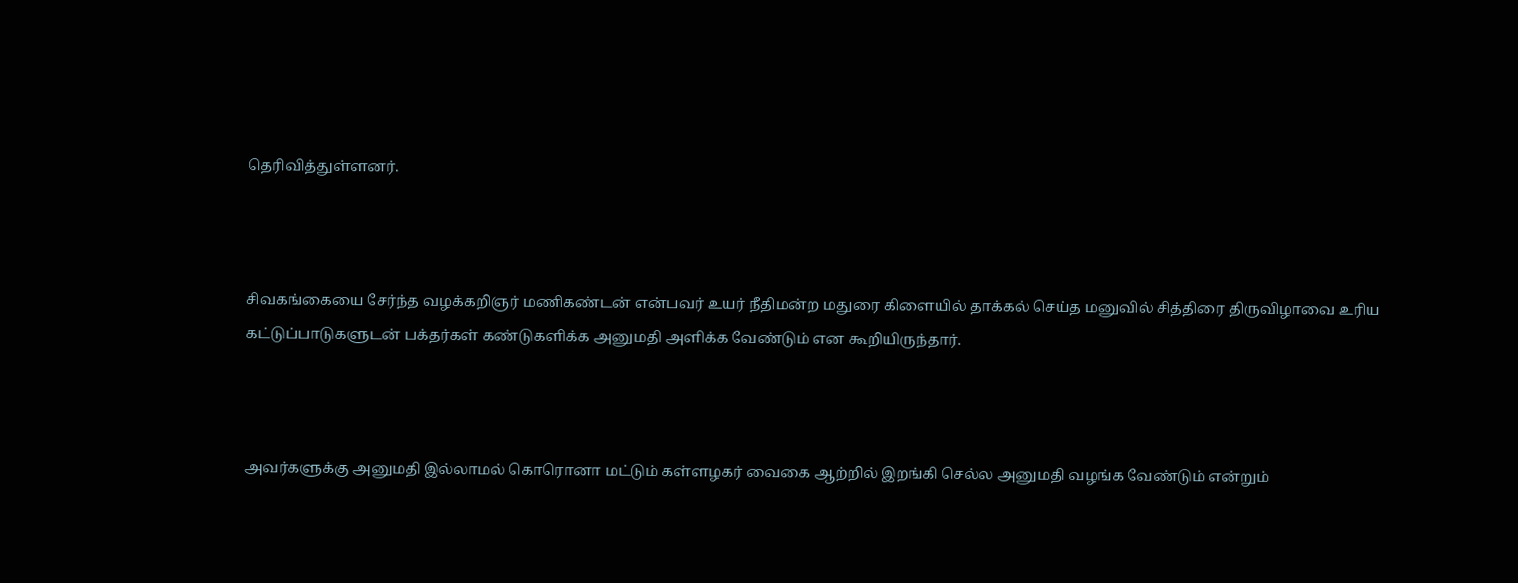தெரிவித்துள்ளனர்.



சிவகங்கையை சேர்ந்த வழக்கறிஞர் மணிகண்டன் என்பவர் உயர் நீதிமன்ற மதுரை கிளையில் தாக்கல் செய்த மனுவில் சித்திரை திருவிழாவை உரிய கட்டுப்பாடுகளுடன் பக்தர்கள் கண்டுகளிக்க அனுமதி அளிக்க வேண்டும் என கூறியிருந்தார்.



அவர்களுக்கு அனுமதி இல்லாமல் கொரொனா மட்டும் கள்ளழகர் வைகை ஆற்றில் இறங்கி செல்ல அனுமதி வழங்க வேண்டும் என்றும்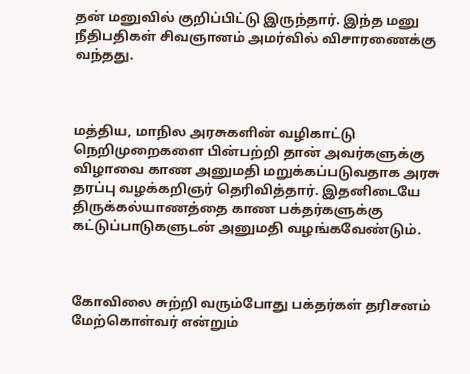தன் மனுவில் குறிப்பிட்டு இருந்தார். இந்த மனு நீதிபதிகள் சிவஞானம் அமர்வில் விசாரணைக்கு வந்தது.



மத்திய, மாநில அரசுகளின் வழிகாட்டு நெறிமுறைகளை பின்பற்றி தான் அவர்களுக்கு விழாவை காண அனுமதி மறுக்கப்படுவதாக அரசு தரப்பு வழக்கறிஞர் தெரிவித்தார். இதனிடையே திருக்கல்யாணத்தை காண பக்தர்களுக்கு கட்டுப்பாடுகளுடன் அனுமதி வழங்கவேண்டும்.



கோவிலை சுற்றி வரும்போது பக்தர்கள் தரிசனம் மேற்கொள்வர் என்றும்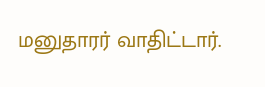மனுதாரர் வாதிட்டார்.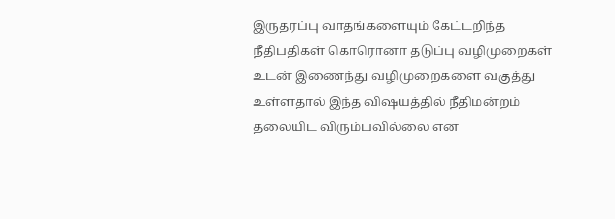இருதரப்பு வாதங்களையும் கேட்டறிந்த நீதிபதிகள் கொரொனா தடுப்பு வழிமுறைகள் உடன் இணைந்து வழிமுறைகளை வகுத்து உள்ளதால் இந்த விஷயத்தில் நீதிமன்றம் தலையிட விரும்பவில்லை என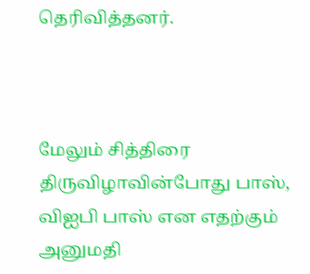தெரிவித்தனர்.



மேலும் சித்திரை திருவிழாவின்போது பாஸ், வி‌ஐ‌பி பாஸ் என எதற்கும் அனுமதி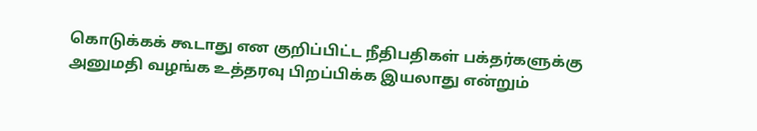கொடுக்கக் கூடாது என குறிப்பிட்ட நீதிபதிகள் பக்தர்களுக்கு அனுமதி வழங்க உத்தரவு பிறப்பிக்க இயலாது என்றும்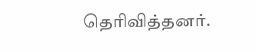தெரிவித்தனர்.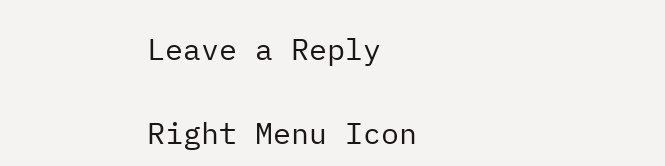Leave a Reply

Right Menu Icon